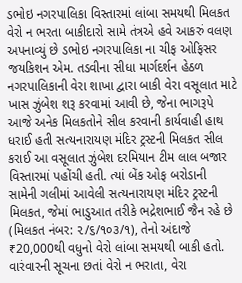ડભોઇ નગરપાલિકા વિસ્તારમાં લાંબા સમયથી મિલકત વેરો ન ભરતા બાકીદારો સામે તંત્રએ હવે આકરું વલણ અપનાવ્યું છે ડભોઇ નગરપાલિકા ના ચીફ ઓફિસર જયકિશન એમ. તડવીના સીધા માર્ગદર્શન હેઠળ નગરપાલિકાની વેરા શાખા દ્વારા બાકી વેરા વસૂલાત માટે ખાસ ઝુંબેશ શરૂ કરવામાં આવી છે, જેના ભાગરૂપે આજે અનેક મિલકતોને સીલ કરવાની કાર્યવાહી હાથ ધરાઈ હતી સત્યનારાયણ મંદિર ટ્રસ્ટની મિલકત સીલ કરાઈ આ વસૂલાત ઝુંબેશ દરમિયાન ટીમ લાલ બજાર વિસ્તારમાં પહોંચી હતી. ત્યાં બેંક ઓફ બરોડાની સામેની ગલીમાં આવેલી સત્યનારાયણ મંદિર ટ્રસ્ટની મિલકત, જેમાં ભાડુઆત તરીકે ભદ્રેશભાઈ જૈન રહે છે (મિલકત નંબર: ૨/૬/૧૦૩/૧), તેનો અંદાજે ₹20,000થી વધુનો વેરો લાંબા સમયથી બાકી હતો. વારંવારની સૂચના છતાં વેરો ન ભરાતા, વેરા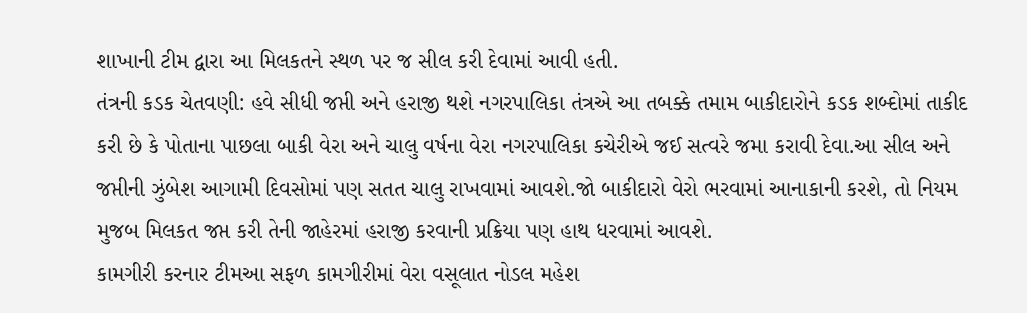શાખાની ટીમ દ્વારા આ મિલકતને સ્થળ પર જ સીલ કરી દેવામાં આવી હતી.
તંત્રની કડક ચેતવણી: હવે સીધી જપ્તી અને હરાજી થશે નગરપાલિકા તંત્રએ આ તબક્કે તમામ બાકીદારોને કડક શબ્દોમાં તાકીદ કરી છે કે પોતાના પાછલા બાકી વેરા અને ચાલુ વર્ષના વેરા નગરપાલિકા કચેરીએ જઈ સત્વરે જમા કરાવી દેવા.આ સીલ અને જપ્તીની ઝુંબેશ આગામી દિવસોમાં પણ સતત ચાલુ રાખવામાં આવશે.જો બાકીદારો વેરો ભરવામાં આનાકાની કરશે, તો નિયમ મુજબ મિલકત જપ્ત કરી તેની જાહેરમાં હરાજી કરવાની પ્રક્રિયા પણ હાથ ધરવામાં આવશે.
કામગીરી કરનાર ટીમઆ સફળ કામગીરીમાં વેરા વસૂલાત નોડલ મહેશ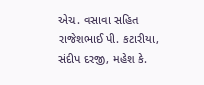એચ. વસાવા સહિત રાજેશભાઈ પી. કટારીયા, સંદીપ દરજી, મહેશ કે.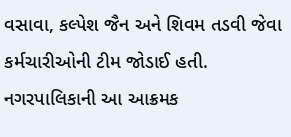વસાવા, કલ્પેશ જૈન અને શિવમ તડવી જેવા કર્મચારીઓની ટીમ જોડાઈ હતી. નગરપાલિકાની આ આક્રમક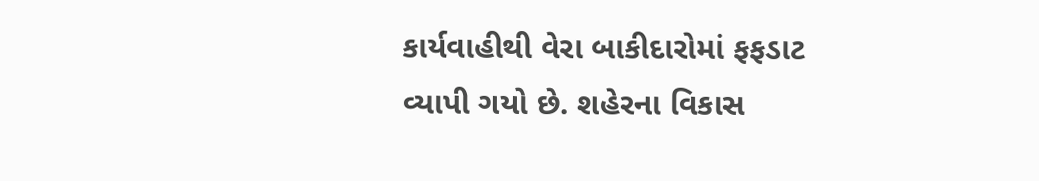કાર્યવાહીથી વેરા બાકીદારોમાં ફફડાટ વ્યાપી ગયો છે. શહેરના વિકાસ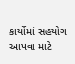કાર્યોમાં સહયોગ આપવા માટે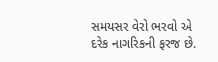સમયસર વેરો ભરવો એ દરેક નાગરિકની ફરજ છે.